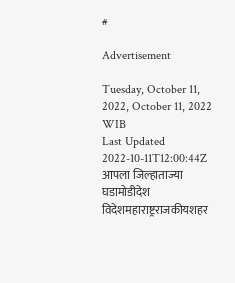#

Advertisement

Tuesday, October 11, 2022, October 11, 2022 WIB
Last Updated 2022-10-11T12:00:44Z
आपला जिल्हाताज्या घडामोडीदेश विदेशमहाराष्ट्रराजकीयशहर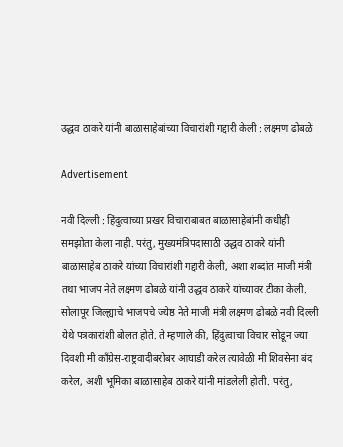उद्धव ठाकरे यांनी बाळासाहेबांच्या विचारांशी गद्दारी केली : लक्ष्मण ढोबळे

Advertisement

नवी दिल्ली : हिंदुत्वाच्या प्रखर विचाराबाबत बाळासाहेबांनी कधीही समझोता केला नाही. परंतु, मुख्यमंत्रिपदासाठी उद्धव ठाकरे यांनी बाळासाहेब ठाकरे यांच्या विचारांशी गद्दारी केली, अशा शब्दांत माजी मंत्री तथा भाजप नेते लक्ष्मण ढोबळे यांनी उद्धव ठाकरे यांच्यावर टीका केली.
सोलापूर जिल्ह्याचे भाजपचे ज्येष्ठ नेते माजी मंत्री लक्ष्मण ढोबळे नवी दिल्ली येथे पत्रकारांशी बोलत होते. ते म्हणाले की, हिंदुत्वाचा विचार सोडून ज्या दिवशी मी कॉंग्रेस-राष्ट्रवादीबरोबर आघाडी करेल त्यावेळी मी शिवसेना बंद करेल, अशी भूमिका बाळासाहेब ठाकरे यांनी मांडलेली होती. परंतु,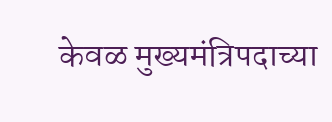केवळ मुख्यमंत्रिपदाच्या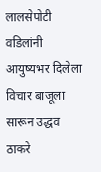लालसेपोटी वडिलांनी आयुष्यभर दिलेला विचार बाजूला सारून उद्धव ठाकरे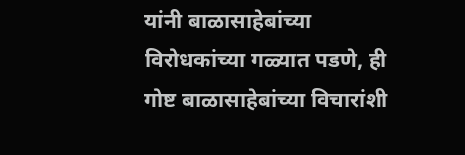यांनी बाळासाहेबांच्या विरोधकांच्या गळ्यात पडणे, ही गोष्ट बाळासाहेबांच्या विचारांशी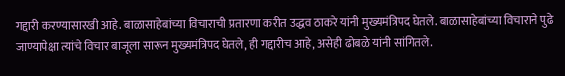गद्दारी करण्यासारखी आहे. बाळासाहेबांच्या विचाराची प्रतारणा करीत उद्धव ठाकरे यांनी मुख्यमंत्रिपद घेतले. बाळासाहेबांच्या विचाराने पुढे जाण्यापेक्षा त्यांचे विचार बाजूला सारून मुख्यमंत्रिपद घेतले, ही गद्दारीच आहे, असेही ढोबळे यांनी सांगितले.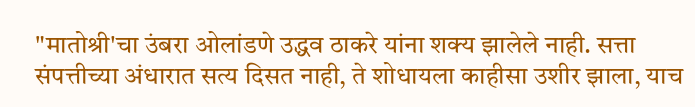"मातोश्री'चा उंबरा ओलांडणे उद्धव ठाकरे यांना शक्‍य झालेले नाही. सत्ता संपत्तीच्या अंधारात सत्य दिसत नाही, ते शोधायला काहीसा उशीर झाला, याच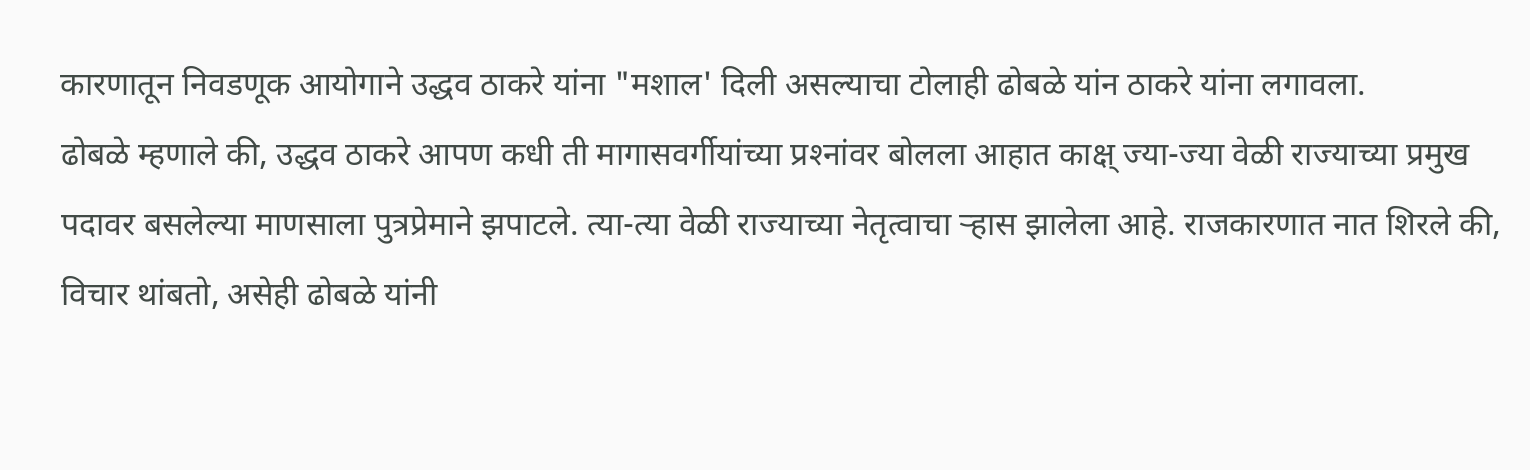कारणातून निवडणूक आयोगाने उद्धव ठाकरे यांना "मशाल' दिली असल्याचा टोलाही ढोबळे यांन ठाकरे यांना लगावला.
ढोबळे म्हणाले की, उद्धव ठाकरे आपण कधी ती मागासवर्गीयांच्या प्रश्‍नांवर बोलला आहात काक्ष् ज्या-ज्या वेळी राज्याच्या प्रमुख पदावर बसलेल्या माणसाला पुत्रप्रेमाने झपाटले. त्या-त्या वेळी राज्याच्या नेतृत्वाचा ऱ्हास झालेला आहे. राजकारणात नात शिरले की, विचार थांबतो, असेही ढोबळे यांनी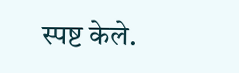स्पष्ट केले.